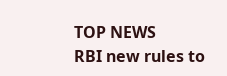TOP NEWS
RBI new rules to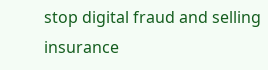stop digital fraud and selling insurance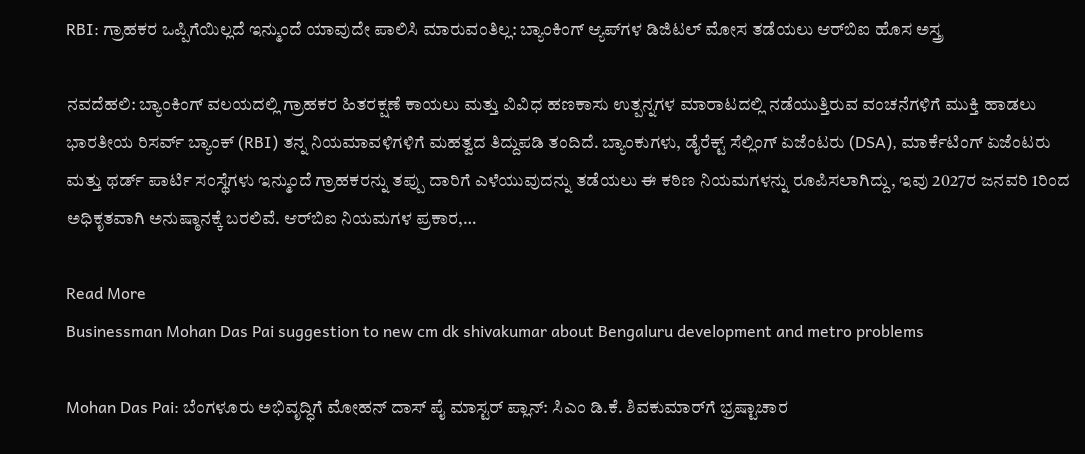RBI: ಗ್ರಾಹಕರ ಒಪ್ಪಿಗೆಯಿಲ್ಲದೆ ಇನ್ಮುಂದೆ ಯಾವುದೇ ಪಾಲಿಸಿ ಮಾರುವಂತಿಲ್ಲ: ಬ್ಯಾಂಕಿಂಗ್ ಆ್ಯಪ್‌ಗಳ ಡಿಜಿಟಲ್ ಮೋಸ ತಡೆಯಲು ಆರ್‌ಬಿಐ ಹೊಸ ಅಸ್ತ್ರ

ನವದೆಹಲಿ: ಬ್ಯಾಂಕಿಂಗ್ ವಲಯದಲ್ಲಿ ಗ್ರಾಹಕರ ಹಿತರಕ್ಷಣೆ ಕಾಯಲು ಮತ್ತು ವಿವಿಧ ಹಣಕಾಸು ಉತ್ಪನ್ನಗಳ ಮಾರಾಟದಲ್ಲಿ ನಡೆಯುತ್ತಿರುವ ವಂಚನೆಗಳಿಗೆ ಮುಕ್ತಿ ಹಾಡಲು ಭಾರತೀಯ ರಿಸರ್ವ್ ಬ್ಯಾಂಕ್ (RBI) ತನ್ನ ನಿಯಮಾವಳಿಗಳಿಗೆ ಮಹತ್ವದ ತಿದ್ದುಪಡಿ ತಂದಿದೆ. ಬ್ಯಾಂಕುಗಳು, ಡೈರೆಕ್ಟ್ ಸೆಲ್ಲಿಂಗ್ ಏಜೆಂಟರು (DSA), ಮಾರ್ಕೆಟಿಂಗ್ ಏಜೆಂಟರು ಮತ್ತು ಥರ್ಡ್ ಪಾರ್ಟಿ ಸಂಸ್ಥೆಗಳು ಇನ್ಮುಂದೆ ಗ್ರಾಹಕರನ್ನು ತಪ್ಪು ದಾರಿಗೆ ಎಳೆಯುವುದನ್ನು ತಡೆಯಲು ಈ ಕಠಿಣ ನಿಯಮಗಳನ್ನು ರೂಪಿಸಲಾಗಿದ್ದು, ಇವು 2027ರ ಜನವರಿ 1ರಿಂದ ಅಧಿಕೃತವಾಗಿ ಅನುಷ್ಠಾನಕ್ಕೆ ಬರಲಿವೆ. ಆರ್‌ಬಿಐ ನಿಯಮಗಳ ಪ್ರಕಾರ,…

Read More
Businessman Mohan Das Pai suggestion to new cm dk shivakumar about Bengaluru development and metro problems

Mohan Das Pai: ಬೆಂಗಳೂರು ಅಭಿವೃದ್ಧಿಗೆ ಮೋಹನ್ ದಾಸ್ ಪೈ ಮಾಸ್ಟರ್ ಪ್ಲಾನ್: ಸಿಎಂ ಡಿ.ಕೆ. ಶಿವಕುಮಾರ್‌ಗೆ ಭ್ರಷ್ಟಾಚಾರ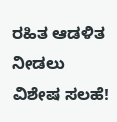ರಹಿತ ಆಡಳಿತ ನೀಡಲು ವಿಶೇಷ ಸಲಹೆ!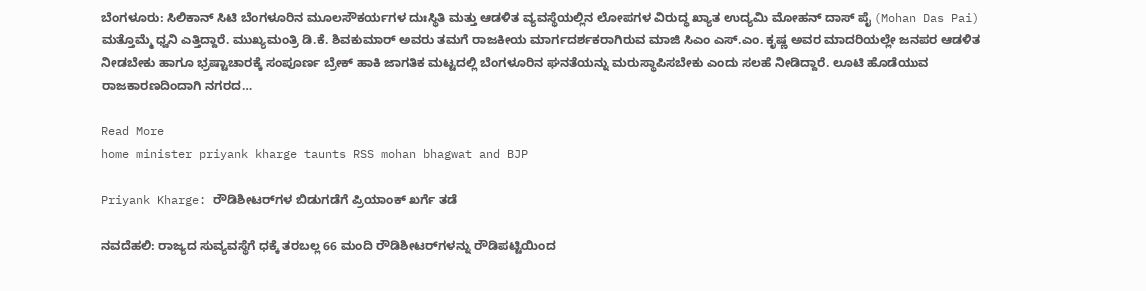ಬೆಂಗಳೂರು: ಸಿಲಿಕಾನ್ ಸಿಟಿ ಬೆಂಗಳೂರಿನ ಮೂಲಸೌಕರ್ಯಗಳ ದುಃಸ್ಥಿತಿ ಮತ್ತು ಆಡಳಿತ ವ್ಯವಸ್ಥೆಯಲ್ಲಿನ ಲೋಪಗಳ ವಿರುದ್ಧ ಖ್ಯಾತ ಉದ್ಯಮಿ ಮೋಹನ್ ದಾಸ್ ಪೈ (Mohan Das Pai) ಮತ್ತೊಮ್ಮೆ ಧ್ವನಿ ಎತ್ತಿದ್ದಾರೆ. ಮುಖ್ಯಮಂತ್ರಿ ಡಿ.ಕೆ. ಶಿವಕುಮಾರ್ ಅವರು ತಮಗೆ ರಾಜಕೀಯ ಮಾರ್ಗದರ್ಶಕರಾಗಿರುವ ಮಾಜಿ ಸಿಎಂ ಎಸ್.ಎಂ. ಕೃಷ್ಣ ಅವರ ಮಾದರಿಯಲ್ಲೇ ಜನಪರ ಆಡಳಿತ ನೀಡಬೇಕು ಹಾಗೂ ಭ್ರಷ್ಟಾಚಾರಕ್ಕೆ ಸಂಪೂರ್ಣ ಬ್ರೇಕ್ ಹಾಕಿ ಜಾಗತಿಕ ಮಟ್ಟದಲ್ಲಿ ಬೆಂಗಳೂರಿನ ಘನತೆಯನ್ನು ಮರುಸ್ಥಾಪಿಸಬೇಕು ಎಂದು ಸಲಹೆ ನೀಡಿದ್ದಾರೆ. ಲೂಟಿ ಹೊಡೆಯುವ ರಾಜಕಾರಣದಿಂದಾಗಿ ನಗರದ…

Read More
home minister priyank kharge taunts RSS mohan bhagwat and BJP

Priyank Kharge: ರೌಡಿಶೀಟರ್‌ಗಳ ಬಿಡುಗಡೆಗೆ ಪ್ರಿಯಾಂಕ್ ಖರ್ಗೆ ತಡೆ

ನವದೆಹಲಿ: ರಾಜ್ಯದ ಸುವ್ಯವಸ್ಥೆಗೆ ಧಕ್ಕೆ ತರಬಲ್ಲ 66 ಮಂದಿ ರೌಡಿಶೀಟರ್‌ಗಳನ್ನು ರೌಡಿಪಟ್ಟಿಯಿಂದ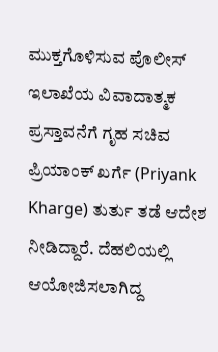ಮುಕ್ತಗೊಳಿಸುವ ಪೊಲೀಸ್ ಇಲಾಖೆಯ ವಿವಾದಾತ್ಮಕ ಪ್ರಸ್ತಾವನೆಗೆ ಗೃಹ ಸಚಿವ ಪ್ರಿಯಾಂಕ್ ಖರ್ಗೆ (Priyank Kharge) ತುರ್ತು ತಡೆ ಆದೇಶ ನೀಡಿದ್ದಾರೆ. ದೆಹಲಿಯಲ್ಲಿ ಆಯೋಜಿಸಲಾಗಿದ್ದ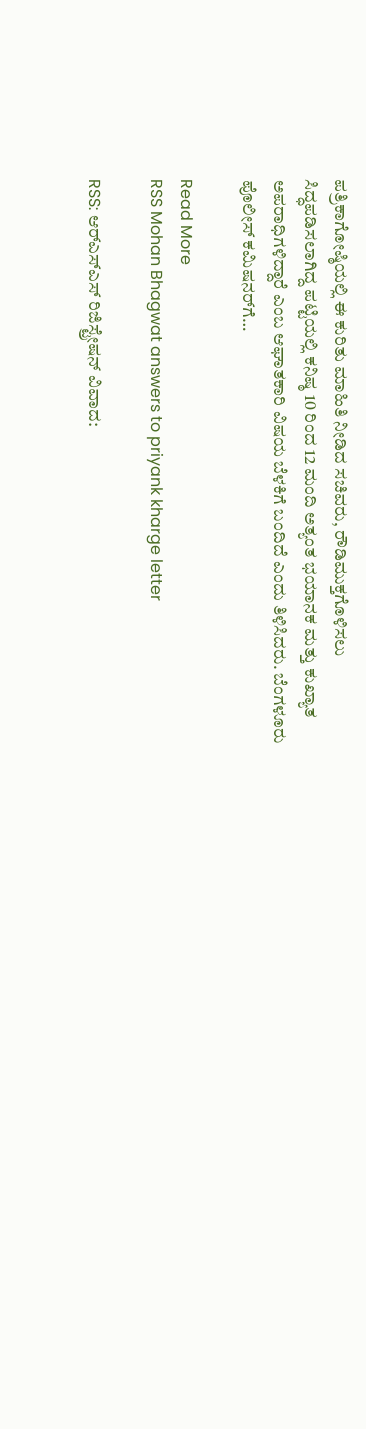ಪತ್ರಿಕಾಗೋಷ್ಠಿಯಲ್ಲಿ ಈ ಕುರಿತು ಮಾಹಿತಿ ನೀಡಿದ ಸಚಿವರು, ರೌಡಿಮುಕ್ತಗೊಳಿಸಲು ಸಿದ್ಧಪಡಿಸಲಾಗಿದ್ದ ಪಟ್ಟಿಯಲ್ಲಿ ಕನಿಷ್ಠ 10 ರಿಂದ 12 ಮಂದಿ ಅತ್ಯಂತ ಭಯಾನಕ ಮತ್ತು ಕುಖ್ಯಾತ ಅಪರಾಧಿಗಳಿದ್ದಾರೆ ಎಂಬ ಆಘಾತಕಾರಿ ವಿಷಯ ಬೆಳಕಿಗೆ ಬಂದಿದೆ ಎಂದು ತಿಳಿಸಿದರು. ಬೆಂಗಳೂರು ಪೊಲೀಸ್ ಕಮಿಷನರ್‌ಗೆ…

Read More
RSS Mohan Bhagwat answers to priyank kharge letter

RSS: ಆರ್‌ಎಸ್‌ಎಸ್ ರಿಜಿಸ್ಟ್ರೇಷನ್ ವಿವಾದ: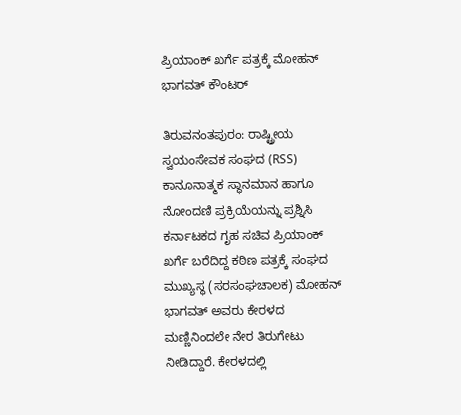ಪ್ರಿಯಾಂಕ್ ಖರ್ಗೆ ಪತ್ರಕ್ಕೆ ಮೋಹನ್ ಭಾಗವತ್ ಕೌಂಟರ್

ತಿರುವನಂತಪುರಂ: ರಾಷ್ಟ್ರೀಯ ಸ್ವಯಂಸೇವಕ ಸಂಘದ (RSS) ಕಾನೂನಾತ್ಮಕ ಸ್ಥಾನಮಾನ ಹಾಗೂ ನೋಂದಣಿ ಪ್ರಕ್ರಿಯೆಯನ್ನು ಪ್ರಶ್ನಿಸಿ ಕರ್ನಾಟಕದ ಗೃಹ ಸಚಿವ ಪ್ರಿಯಾಂಕ್ ಖರ್ಗೆ ಬರೆದಿದ್ದ ಕಠಿಣ ಪತ್ರಕ್ಕೆ ಸಂಘದ ಮುಖ್ಯಸ್ಥ (ಸರಸಂಘಚಾಲಕ) ಮೋಹನ್ ಭಾಗವತ್ ಅವರು ಕೇರಳದ ಮಣ್ಣಿನಿಂದಲೇ ನೇರ ತಿರುಗೇಟು ನೀಡಿದ್ದಾರೆ. ಕೇರಳದಲ್ಲಿ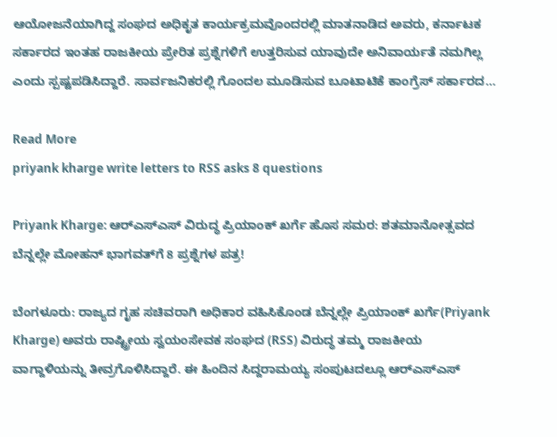ಆಯೋಜನೆಯಾಗಿದ್ದ ಸಂಘದ ಅಧಿಕೃತ ಕಾರ್ಯಕ್ರಮವೊಂದರಲ್ಲಿ ಮಾತನಾಡಿದ ಅವರು, ಕರ್ನಾಟಕ ಸರ್ಕಾರದ ಇಂತಹ ರಾಜಕೀಯ ಪ್ರೇರಿತ ಪ್ರಶ್ನೆಗಳಿಗೆ ಉತ್ತರಿಸುವ ಯಾವುದೇ ಅನಿವಾರ್ಯತೆ ನಮಗಿಲ್ಲ ಎಂದು ಸ್ಪಷ್ಟಪಡಿಸಿದ್ದಾರೆ. ಸಾರ್ವಜನಿಕರಲ್ಲಿ ಗೊಂದಲ ಮೂಡಿಸುವ ಬೂಟಾಟಿಕೆ ಕಾಂಗ್ರೆಸ್ ಸರ್ಕಾರದ…

Read More
priyank kharge write letters to RSS asks 8 questions

Priyank Kharge: ಆರ್‌ಎಸ್‌ಎಸ್ ವಿರುದ್ಧ ಪ್ರಿಯಾಂಕ್ ಖರ್ಗೆ ಹೊಸ ಸಮರ: ಶತಮಾನೋತ್ಸವದ ಬೆನ್ನಲ್ಲೇ ಮೋಹನ್ ಭಾಗವತ್‌ಗೆ 8 ಪ್ರಶ್ನೆಗಳ ಪತ್ರ!

ಬೆಂಗಳೂರು: ರಾಜ್ಯದ ಗೃಹ ಸಚಿವರಾಗಿ ಅಧಿಕಾರ ವಹಿಸಿಕೊಂಡ ಬೆನ್ನಲ್ಲೇ ಪ್ರಿಯಾಂಕ್ ಖರ್ಗೆ(Priyank Kharge) ಅವರು ರಾಷ್ಟ್ರೀಯ ಸ್ವಯಂಸೇವಕ ಸಂಘದ (RSS) ವಿರುದ್ಧ ತಮ್ಮ ರಾಜಕೀಯ ವಾಗ್ದಾಳಿಯನ್ನು ತೀವ್ರಗೊಳಿಸಿದ್ದಾರೆ. ಈ ಹಿಂದಿನ ಸಿದ್ದರಾಮಯ್ಯ ಸಂಪುಟದಲ್ಲೂ ಆರ್‌ಎಸ್‌ಎಸ್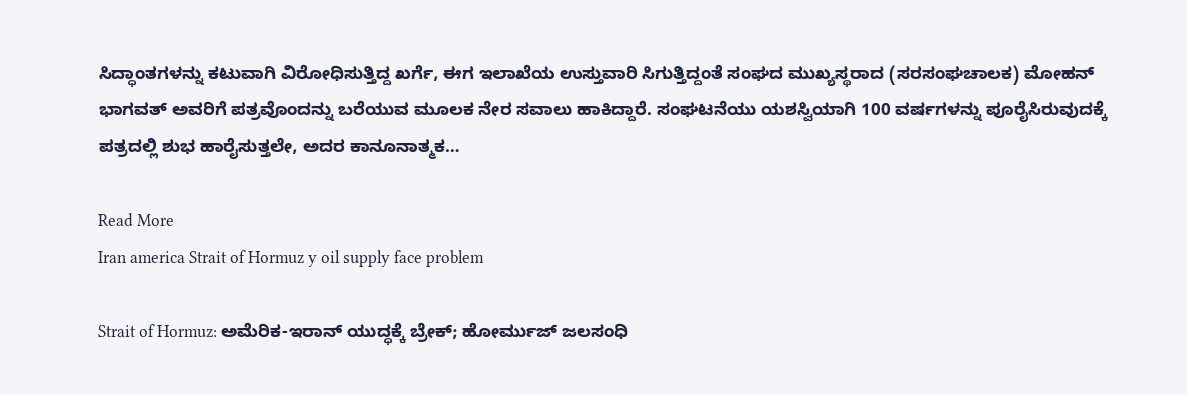ಸಿದ್ಧಾಂತಗಳನ್ನು ಕಟುವಾಗಿ ವಿರೋಧಿಸುತ್ತಿದ್ದ ಖರ್ಗೆ, ಈಗ ಇಲಾಖೆಯ ಉಸ್ತುವಾರಿ ಸಿಗುತ್ತಿದ್ದಂತೆ ಸಂಘದ ಮುಖ್ಯಸ್ಥರಾದ (ಸರಸಂಘಚಾಲಕ) ಮೋಹನ್ ಭಾಗವತ್ ಅವರಿಗೆ ಪತ್ರವೊಂದನ್ನು ಬರೆಯುವ ಮೂಲಕ ನೇರ ಸವಾಲು ಹಾಕಿದ್ದಾರೆ. ಸಂಘಟನೆಯು ಯಶಸ್ವಿಯಾಗಿ 100 ವರ್ಷಗಳನ್ನು ಪೂರೈಸಿರುವುದಕ್ಕೆ ಪತ್ರದಲ್ಲಿ ಶುಭ ಹಾರೈಸುತ್ತಲೇ, ಅದರ ಕಾನೂನಾತ್ಮಕ…

Read More
Iran america Strait of Hormuz y oil supply face problem

Strait of Hormuz: ಅಮೆರಿಕ-ಇರಾನ್ ಯುದ್ಧಕ್ಕೆ ಬ್ರೇಕ್; ಹೋರ್ಮುಜ್ ಜಲಸಂಧಿ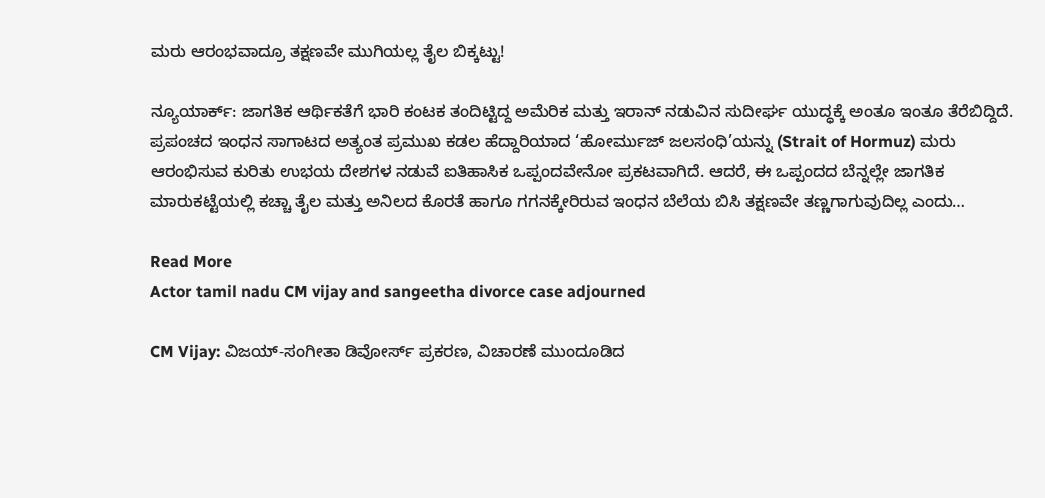ಮರು ಆರಂಭವಾದ್ರೂ ತಕ್ಷಣವೇ ಮುಗಿಯಲ್ಲ ತೈಲ ಬಿಕ್ಕಟ್ಟು!

ನ್ಯೂಯಾರ್ಕ್: ಜಾಗತಿಕ ಆರ್ಥಿಕತೆಗೆ ಭಾರಿ ಕಂಟಕ ತಂದಿಟ್ಟಿದ್ದ ಅಮೆರಿಕ ಮತ್ತು ಇರಾನ್ ನಡುವಿನ ಸುದೀರ್ಘ ಯುದ್ಧಕ್ಕೆ ಅಂತೂ ಇಂತೂ ತೆರೆಬಿದ್ದಿದೆ. ಪ್ರಪಂಚದ ಇಂಧನ ಸಾಗಾಟದ ಅತ್ಯಂತ ಪ್ರಮುಖ ಕಡಲ ಹೆದ್ದಾರಿಯಾದ ‘ಹೋರ್ಮುಜ್ ಜಲಸಂಧಿ’ಯನ್ನು (Strait of Hormuz) ಮರು ಆರಂಭಿಸುವ ಕುರಿತು ಉಭಯ ದೇಶಗಳ ನಡುವೆ ಐತಿಹಾಸಿಕ ಒಪ್ಪಂದವೇನೋ ಪ್ರಕಟವಾಗಿದೆ. ಆದರೆ, ಈ ಒಪ್ಪಂದದ ಬೆನ್ನಲ್ಲೇ ಜಾಗತಿಕ ಮಾರುಕಟ್ಟೆಯಲ್ಲಿ ಕಚ್ಚಾ ತೈಲ ಮತ್ತು ಅನಿಲದ ಕೊರತೆ ಹಾಗೂ ಗಗನಕ್ಕೇರಿರುವ ಇಂಧನ ಬೆಲೆಯ ಬಿಸಿ ತಕ್ಷಣವೇ ತಣ್ಣಗಾಗುವುದಿಲ್ಲ ಎಂದು…

Read More
Actor tamil nadu CM vijay and sangeetha divorce case adjourned

CM Vijay: ವಿಜಯ್-ಸಂಗೀತಾ ಡಿವೋರ್ಸ್‌ ಪ್ರಕರಣ, ವಿಚಾರಣೆ ಮುಂದೂಡಿದ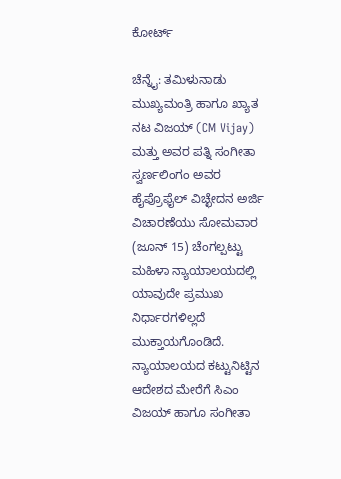ಕೋರ್ಟ್

ಚೆನ್ನೈ: ತಮಿಳುನಾಡು ಮುಖ್ಯಮಂತ್ರಿ ಹಾಗೂ ಖ್ಯಾತ ನಟ ವಿಜಯ್ (CM Vijay) ಮತ್ತು ಅವರ ಪತ್ನಿ ಸಂಗೀತಾ ಸ್ವರ್ಣಲಿಂಗಂ ಅವರ ಹೈಪ್ರೊಫೈಲ್ ವಿಚ್ಛೇದನ ಅರ್ಜಿ ವಿಚಾರಣೆಯು ಸೋಮವಾರ (ಜೂನ್ 15) ಚೆಂಗಲ್ಪಟ್ಟು ಮಹಿಳಾ ನ್ಯಾಯಾಲಯದಲ್ಲಿ ಯಾವುದೇ ಪ್ರಮುಖ ನಿರ್ಧಾರಗಳಿಲ್ಲದೆ ಮುಕ್ತಾಯಗೊಂಡಿದೆ. ನ್ಯಾಯಾಲಯದ ಕಟ್ಟುನಿಟ್ಟಿನ ಆದೇಶದ ಮೇರೆಗೆ ಸಿಎಂ ವಿಜಯ್ ಹಾಗೂ ಸಂಗೀತಾ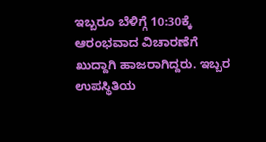ಇಬ್ಬರೂ ಬೆಳಿಗ್ಗೆ 10:30ಕ್ಕೆ ಆರಂಭವಾದ ವಿಚಾರಣೆಗೆ ಖುದ್ದಾಗಿ ಹಾಜರಾಗಿದ್ದರು. ಇಬ್ಬರ ಉಪಸ್ಥಿತಿಯ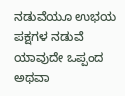ನಡುವೆಯೂ ಉಭಯ ಪಕ್ಷಗಳ ನಡುವೆ ಯಾವುದೇ ಒಪ್ಪಂದ ಅಥವಾ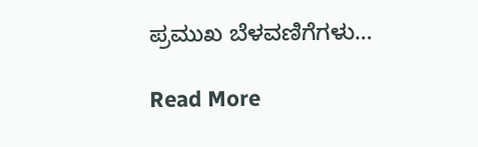ಪ್ರಮುಖ ಬೆಳವಣಿಗೆಗಳು…

Read More